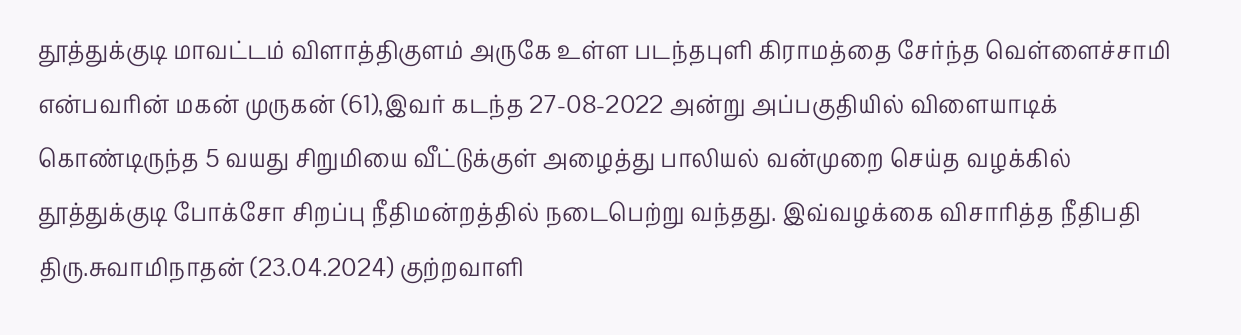தூத்துக்குடி மாவட்டம் விளாத்திகுளம் அருகே உள்ள படந்தபுளி கிராமத்தை சேர்ந்த வெள்ளைச்சாமி என்பவரின் மகன் முருகன் (61),இவர் கடந்த 27-08-2022 அன்று அப்பகுதியில் விளையாடிக் கொண்டிருந்த 5 வயது சிறுமியை வீட்டுக்குள் அழைத்து பாலியல் வன்முறை செய்த வழக்கில் தூத்துக்குடி போக்சோ சிறப்பு நீதிமன்றத்தில் நடைபெற்று வந்தது. இவ்வழக்கை விசாரித்த நீதிபதி திரு.சுவாமிநாதன் (23.04.2024) குற்றவாளி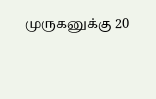முருகனுக்கு 20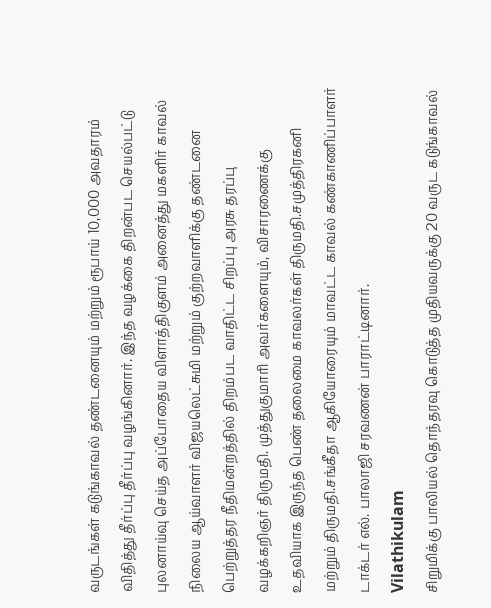வருடங்கள் கடுங்காவல் தண்டனையும் மற்றும் ரூபாய் 10,000 அவதாரம் விதித்து தீர்ப்பு தீர்ப்பு வழங்கினார். இந்த வழக்கை திறன்பட செயல்பட்டு புலனாய்வு செய்த அப்போதைய விளாத்திகுளம் அனைத்து மகளிர் காவல் நிலைய ஆய்வாளர் விஜயலெட்சுமி மற்றும் குற்றவாளிக்கு தண்டனை பெற்றுத்தர நீதிமன்றத்தில் திறம்பட வாதிட்ட சிறப்பு அரசு தரப்பு வழக்கறிஞர் திருமதி. முத்துகுமாரி அவர்களையும், விசாரணைக்கு உதவியாக இருந்த பெண் தலைமை காவலர்கள் திருமதி.சமுத்திரகனி மற்றும் திருமதி.சங்கீதா ஆகியோரையும் மாவட்ட காவல் கண்காணிப்பாளர் டாக்டர் எல். பாலாஜி சரவணன் பாராட்டினார்.
Vilathikulam
சிறுமிக்கு பாலியல் தொந்தரவு கொடுத்த முதியவருக்கு 20 வருட கடுங்காவல்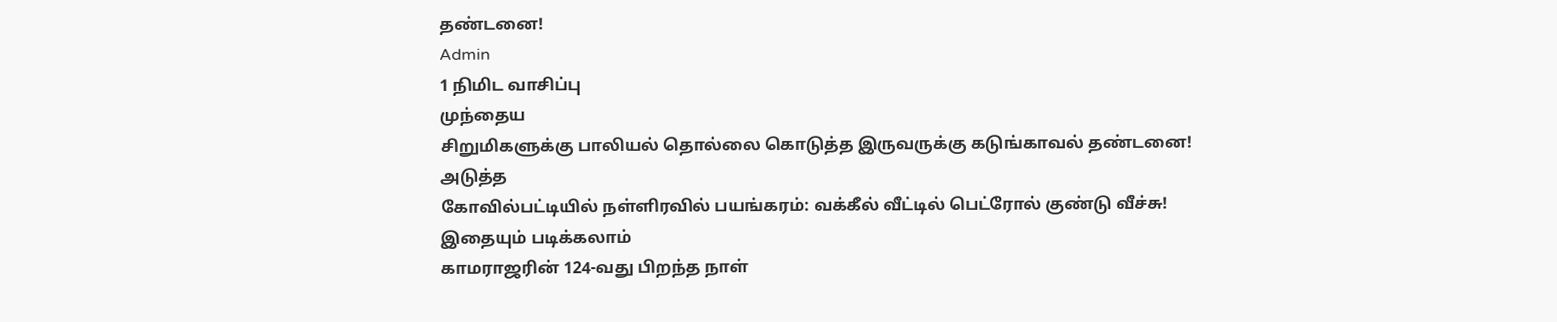தண்டனை!
Admin
1 நிமிட வாசிப்பு
முந்தைய
சிறுமிகளுக்கு பாலியல் தொல்லை கொடுத்த இருவருக்கு கடுங்காவல் தண்டனை!
அடுத்த
கோவில்பட்டியில் நள்ளிரவில் பயங்கரம்: வக்கீல் வீட்டில் பெட்ரோல் குண்டு வீச்சு!
இதையும் படிக்கலாம்
காமராஜரின் 124-வது பிறந்த நாள்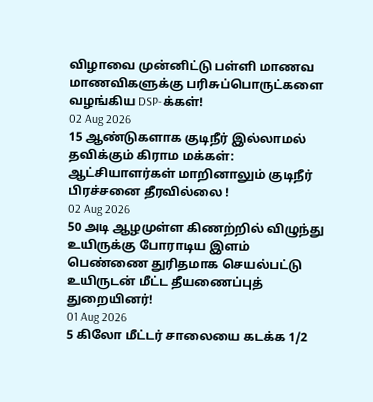விழாவை முன்னிட்டு பள்ளி மாணவ மாணவிகளுக்கு பரிசுப்பொருட்களை வழங்கிய DSP-க்கள்!
02 Aug 2026
15 ஆண்டுகளாக குடிநீர் இல்லாமல் தவிக்கும் கிராம மக்கள்: ஆட்சியாளர்கள் மாறினாலும் குடிநீர் பிரச்சனை தீரவில்லை !
02 Aug 2026
50 அடி ஆழமுள்ள கிணற்றில் விழுந்து உயிருக்கு போராடிய இளம் பெண்ணை துரிதமாக செயல்பட்டு உயிருடன் மீட்ட தீயணைப்புத் துறையினர்!
01 Aug 2026
5 கிலோ மீட்டர் சாலையை கடக்க 1/2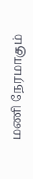மணி நேரமாகும்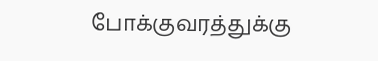போக்குவரத்துக்கு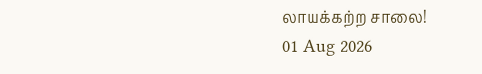லாயக்கற்ற சாலை!
01 Aug 2026